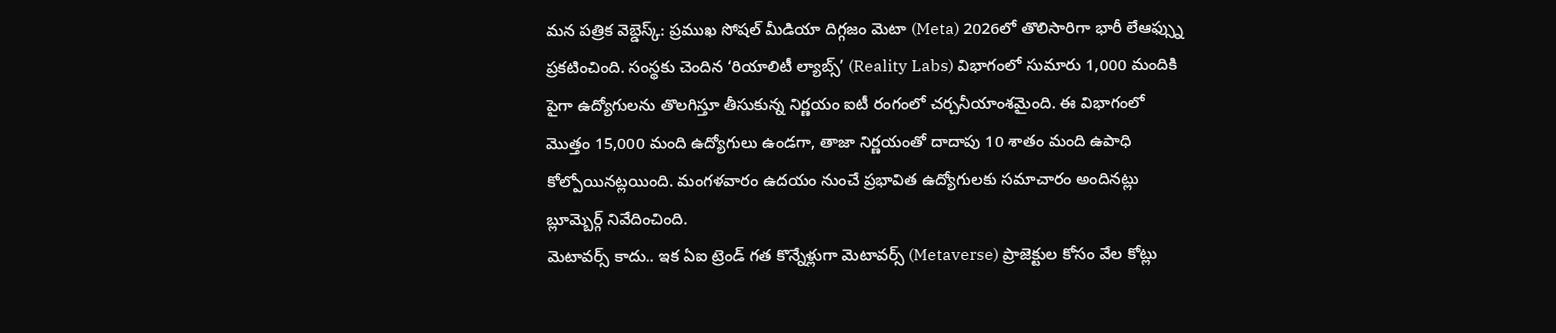మన పత్రిక వెబ్డెస్క్: ప్రముఖ సోషల్ మీడియా దిగ్గజం మెటా (Meta) 2026లో తొలిసారిగా భారీ లేఆఫ్స్ను ప్రకటించింది. సంస్థకు చెందిన ‘రియాలిటీ ల్యాబ్స్’ (Reality Labs) విభాగంలో సుమారు 1,000 మందికి పైగా ఉద్యోగులను తొలగిస్తూ తీసుకున్న నిర్ణయం ఐటీ రంగంలో చర్చనీయాంశమైంది. ఈ విభాగంలో మొత్తం 15,000 మంది ఉద్యోగులు ఉండగా, తాజా నిర్ణయంతో దాదాపు 10 శాతం మంది ఉపాధి కోల్పోయినట్లయింది. మంగళవారం ఉదయం నుంచే ప్రభావిత ఉద్యోగులకు సమాచారం అందినట్లు బ్లూమ్బెర్గ్ నివేదించింది.
మెటావర్స్ కాదు.. ఇక ఏఐ ట్రెండ్ గత కొన్నేళ్లుగా మెటావర్స్ (Metaverse) ప్రాజెక్టుల కోసం వేల కోట్లు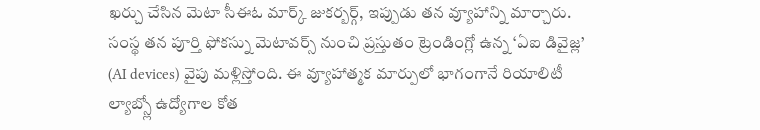ఖర్చు చేసిన మెటా సీఈఓ మార్క్ జుకర్బర్గ్, ఇప్పుడు తన వ్యూహాన్ని మార్చారు. సంస్థ తన పూర్తి ఫోకస్ను మెటావర్స్ నుంచి ప్రస్తుతం ట్రెండింగ్లో ఉన్న ‘ఏఐ డివైజ్ల’ (AI devices) వైపు మళ్లిస్తోంది. ఈ వ్యూహాత్మక మార్పులో భాగంగానే రియాలిటీ ల్యాబ్స్లో ఉద్యోగాల కోత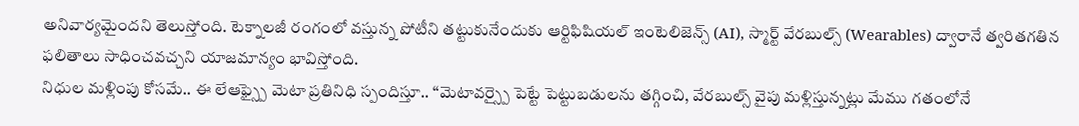అనివార్యమైందని తెలుస్తోంది. టెక్నాలజీ రంగంలో వస్తున్న పోటీని తట్టుకునేందుకు ఆర్టిఫిషియల్ ఇంటెలిజెన్స్ (AI), స్మార్ట్ వేరబుల్స్ (Wearables) ద్వారానే త్వరితగతిన ఫలితాలు సాధించవచ్చని యాజమాన్యం భావిస్తోంది.
నిధుల మళ్లింపు కోసమే.. ఈ లేఆఫ్స్పై మెటా ప్రతినిధి స్పందిస్తూ.. “మెటావర్స్పై పెట్టే పెట్టుబడులను తగ్గించి, వేరబుల్స్ వైపు మళ్లిస్తున్నట్లు మేము గతంలోనే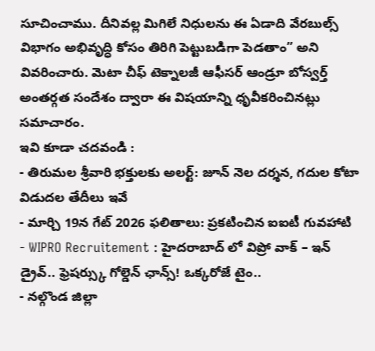సూచించాము. దీనివల్ల మిగిలే నిధులను ఈ ఏడాది వేరబుల్స్ విభాగం అభివృద్ధి కోసం తిరిగి పెట్టుబడిగా పెడతాం” అని వివరించారు. మెటా చీఫ్ టెక్నాలజీ ఆఫీసర్ ఆండ్రూ బోస్వర్త్ అంతర్గత సందేశం ద్వారా ఈ విషయాన్ని ధృవీకరించినట్లు సమాచారం.
ఇవి కూడా చదవండి :
- తిరుమల శ్రీవారి భక్తులకు అలర్ట్: జూన్ నెల దర్శన, గదుల కోటా విడుదల తేదీలు ఇవే
- మార్చి 19న గేట్ 2026 ఫలితాలు: ప్రకటించిన ఐఐటీ గువహాటి
- WIPRO Recruitement : హైదరాబాద్ లో విప్రో వాక్ – ఇన్ డ్రైవ్.. ఫ్రెషర్స్కు గోల్డెన్ ఛాన్స్! ఒక్కరోజే టైం..
- నల్గొండ జిల్లా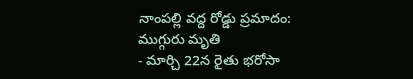నాంపల్లి వద్ద రోడ్డు ప్రమాదం: ముగ్గురు మృతి
- మార్చి 22న రైతు భరోసా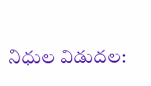నిధుల విడుదల: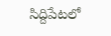సిద్దిపేటలో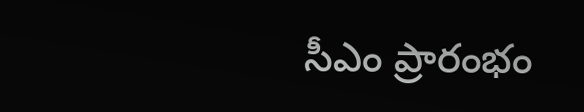సీఎం ప్రారంభం